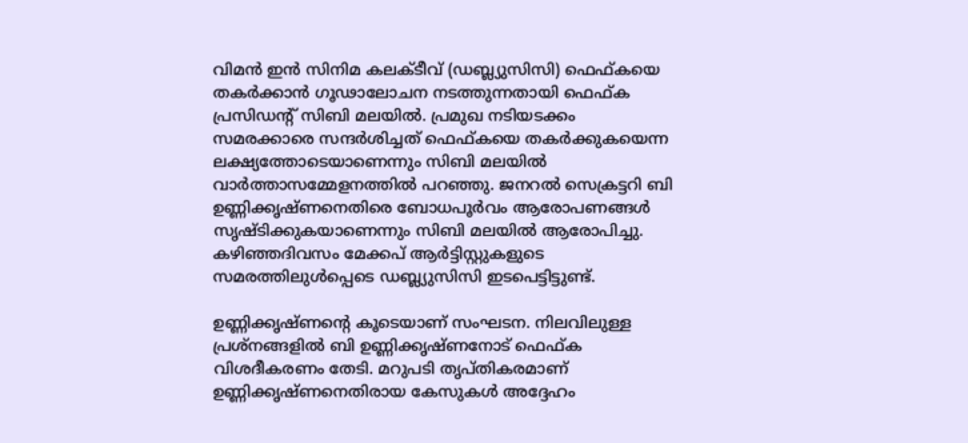വിമൻ ഇൻ സിനിമ കലക്ടീവ് (ഡബ്ല്യുസിസി) ഫെഫ്‌കയെ തകർക്കാൻ ഗൂഢാലോചന നടത്തുന്നതായി ഫെഫ്ക പ്രസിഡൻ്റ് സിബി മലയിൽ. പ്രമുഖ നടിയടക്കം സമരക്കാരെ സന്ദർശിച്ചത് ഫെഫ്‌കയെ തകർക്കുകയെന്ന ലക്ഷ്യത്തോടെയാണെന്നും സിബി മലയിൽ വാർത്താസമ്മേളനത്തിൽ പറഞ്ഞു. ജനറൽ സെക്രട്ടറി ബി ഉണ്ണിക്കൃഷ്‌ണനെതിരെ ബോധപൂർവം ആരോപണങ്ങൾ സൃഷ്ടിക്കുകയാണെന്നും സിബി മലയിൽ ആരോപിച്ചു. കഴിഞ്ഞദിവസം മേക്കപ് ആർട്ടിസ്റ്റുകളുടെ സമരത്തിലുൾപ്പെടെ ഡബ്ല്യുസിസി ഇടപെട്ടിട്ടുണ്ട്.

ഉണ്ണിക്കൃഷ്‌ണൻ്റെ കൂടെയാണ് സംഘടന. നിലവിലുള്ള പ്രശ്നങ്ങളിൽ ബി ഉണ്ണിക്കൃഷ്ണനോട് ഫെഫ്‌ക വിശദീകരണം തേടി. മറുപടി തൃപ്തികരമാണ് ഉണ്ണിക്കൃഷ്‌ണനെതിരായ കേസുകൾ അദ്ദേഹം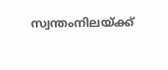സ്വന്തംനിലയ്ക്ക്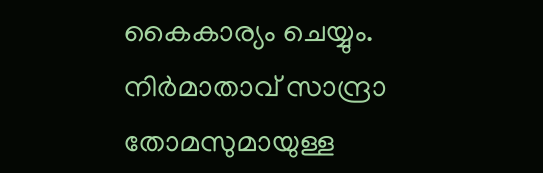കൈകാര്യം ചെയ്യും. നിർമാതാവ് സാന്ദ്രാ തോമസുമായുള്ള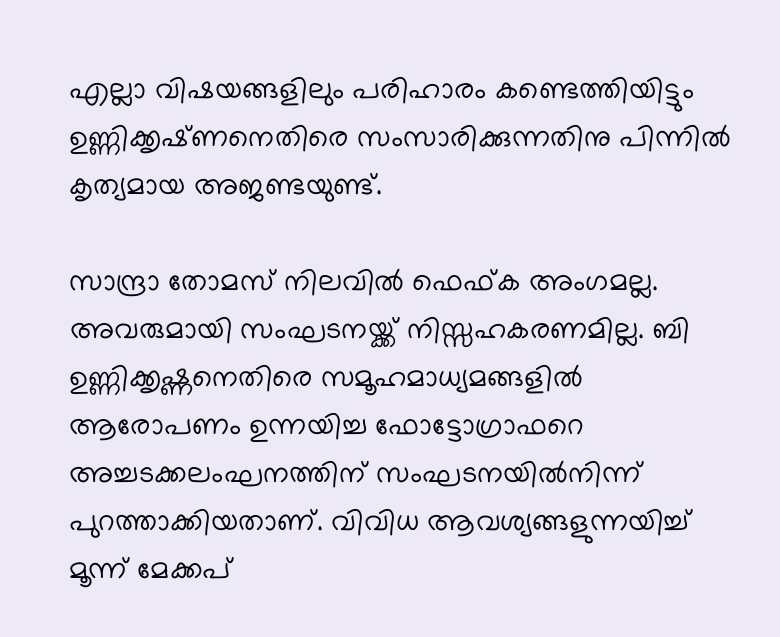എല്ലാ വിഷയങ്ങളിലും പരിഹാരം കണ്ടെത്തിയിട്ടും ഉണ്ണിക്കൃഷ്‌ണനെതിരെ സംസാരിക്കുന്നതിനു പിന്നിൽ കൃത്യമായ അജണ്ടയുണ്ട്.

സാന്ദ്രാ തോമസ് നിലവിൽ ഫെഫ്‌ക അംഗമല്ല. അവരുമായി സംഘടനയ്ക്ക് നിസ്സഹകരണമില്ല. ബി ഉണ്ണിക്കൃഷ്ണനെതിരെ സമൂഹമാധ്യമങ്ങളിൽ ആരോപണം ഉന്നയിച്ച ഫോട്ടോഗ്രാഫറെ അച്ചടക്കലംഘനത്തിന് സംഘടനയിൽനിന്ന് പുറത്താക്കിയതാണ്. വിവിധ ആവശ്യങ്ങളുന്നയിച്ച് മൂന്ന് മേക്കപ്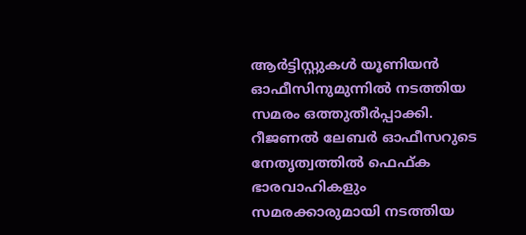ആർട്ടിസ്റ്റുകൾ യൂണിയൻ ഓഫീസിനുമുന്നിൽ നടത്തിയ സമരം ഒത്തുതീർപ്പാക്കി. റീജണൽ ലേബർ ഓഫീസറുടെ നേതൃത്വത്തിൽ ഫെഫ്‌ക ഭാരവാഹികളും സമരക്കാരുമായി നടത്തിയ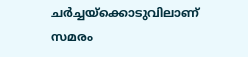ചർച്ചയ്ക്കൊടുവിലാണ് സമരം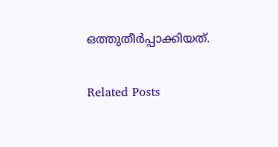ഒത്തുതീർപ്പാക്കിയത്.

Related Posts